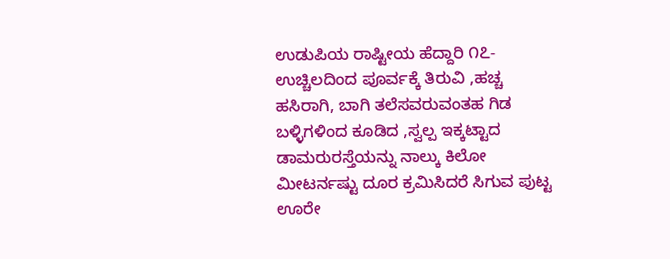ಉಡುಪಿಯ ರಾಷ್ಟೀಯ ಹೆದ್ದಾರಿ ೧೭- ಉಚ್ಚಿಲದಿಂದ ಪೂರ್ವಕ್ಕೆ ತಿರುವಿ ,ಹಚ್ಚ ಹಸಿರಾಗಿ, ಬಾಗಿ ತಲೆಸವರುವಂತಹ ಗಿಡ ಬಳ್ಳಿಗಳಿಂದ ಕೂಡಿದ ,ಸ್ವಲ್ಪ ಇಕ್ಕಟ್ಟಾದ ಡಾಮರುರಸ್ತೆಯನ್ನು ನಾಲ್ಕು ಕಿಲೋ ಮೀಟರ್ನಷ್ಟು ದೂರ ಕ್ರಮಿಸಿದರೆ ಸಿಗುವ ಪುಟ್ಟ ಊರೇ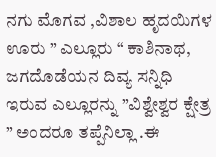ನಗು ಮೊಗವ ,ವಿಶಾಲ ಹೃದಯಿಗಳ ಊರು ” ಎಲ್ಲೂರು “ ಕಾಶಿನಾಥ, ಜಗದೊಡೆಯನ ದಿವ್ಯ ಸನ್ನಿಧಿ ಇರುವ ಎಲ್ಲೂರನ್ನು ”ವಿಶ್ವೇಶ್ವರ ಕ್ಷೇತ್ರ ” ಅಂದರೂ ತಪ್ಪೆನಿಲ್ಲಾ .ಈ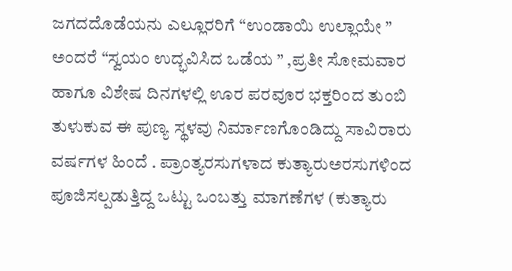ಜಗದದೊಡೆಯನು ಎಲ್ಲೂರರಿಗೆ “ಉಂಡಾಯಿ ಉಲ್ಲಾಯೇ ” ಅಂದರೆ “ಸ್ವಯಂ ಉದ್ಭವಿಸಿದ ಒಡೆಯ ” ,ಪ್ರತೀ ಸೋಮವಾರ ಹಾಗೂ ವಿಶೇಷ ದಿನಗಳಲ್ಲಿ ಊರ ಪರವೂರ ಭಕ್ತರಿಂದ ತುಂಬಿ ತುಳುಕುವ ಈ ಪುಣ್ಯ ಸ್ಥಳವು ನಿರ್ಮಾಣಗೊಂಡಿದ್ದು ಸಾವಿರಾರು ವರ್ಷಗಳ ಹಿಂದೆ . ಪ್ರಾಂತ್ಯರಸುಗಳಾದ ಕುತ್ಯಾರುಅರಸುಗಳಿಂದ ಪೂಜಿಸಲ್ಪಡುತ್ತಿದ್ದ ಒಟ್ಟು ಒಂಬತ್ತು ಮಾಗಣೆಗಳ (ಕುತ್ಯಾರು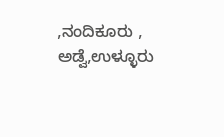,ನಂದಿಕೂರು , ಅಡ್ವೆ,ಉಳ್ಳೂರು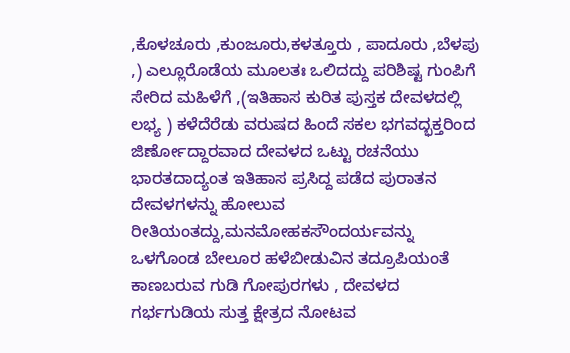,ಕೊಳಚೂರು ,ಕುಂಜೂರು,ಕಳತ್ತೂರು , ಪಾದೂರು ,ಬೆಳಪು ,) ಎಲ್ಲೂರೊಡೆಯ ಮೂಲತಃ ಒಲಿದದ್ದು ಪರಿಶಿಷ್ಟ ಗುಂಪಿಗೆ ಸೇರಿದ ಮಹಿಳೆಗೆ ,(ಇತಿಹಾಸ ಕುರಿತ ಪುಸ್ತಕ ದೇವಳದಲ್ಲಿ ಲಭ್ಯ ) ಕಳೆದೆರೆಡು ವರುಷದ ಹಿಂದೆ ಸಕಲ ಭಗವದ್ಭಕ್ತರಿಂದ ಜಿರ್ಣೋದ್ದಾರವಾದ ದೇವಳದ ಒಟ್ಟು ರಚನೆಯು ಭಾರತದಾದ್ಯಂತ ಇತಿಹಾಸ ಪ್ರಸಿದ್ದ ಪಡೆದ ಪುರಾತನ ದೇವಳಗಳನ್ನು ಹೋಲುವ ರೀತಿಯಂತದ್ದು,ಮನಮೋಹಕಸೌಂದರ್ಯವನ್ನು ಒಳಗೊಂಡ ಬೇಲೂರ ಹಳೆಬೀಡುವಿನ ತದ್ರೂಪಿಯಂತೆ ಕಾಣಬರುವ ಗುಡಿ ಗೋಪುರಗಳು , ದೇವಳದ ಗರ್ಭಗುಡಿಯ ಸುತ್ತ ಕ್ಷೇತ್ರದ ನೋಟವ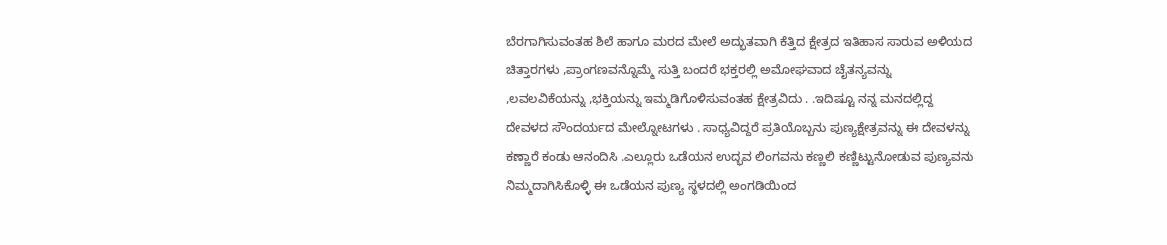ಬೆರಗಾಗಿಸುವಂತಹ ಶಿಲೆ ಹಾಗೂ ಮರದ ಮೇಲೆ ಅದ್ಭುತವಾಗಿ ಕೆತ್ತಿದ ಕ್ಷೇತ್ರದ ಇತಿಹಾಸ ಸಾರುವ ಅಳಿಯದ ಚಿತ್ತಾರಗಳು ,ಪ್ರಾಂಗಣವನ್ನೊಮ್ಮೆ ಸುತ್ತಿ ಬಂದರೆ ಭಕ್ತರಲ್ಲಿ ಅಮೋಘವಾದ ಚೈತನ್ಯವನ್ನು ,ಲವಲವಿಕೆಯನ್ನು ,ಭಕ್ತಿಯನ್ನು ಇಮ್ಮಡಿಗೊಳಿಸುವಂತಹ ಕ್ಷೇತ್ರವಿದು . .ಇದಿಷ್ಟೂ ನನ್ನ ಮನದಲ್ಲಿದ್ದ ದೇವಳದ ಸೌಂದರ್ಯದ ಮೇಲ್ನೋಟಗಳು . ಸಾಧ್ಯವಿದ್ದರೆ ಪ್ರತಿಯೊಬ್ಬನು ಪುಣ್ಯಕ್ಷೇತ್ರವನ್ನು ಈ ದೇವಳನ್ನು ಕಣ್ಣಾರೆ ಕಂಡು ಆನಂದಿಸಿ .ಎಲ್ಲೂರು ಒಡೆಯನ ಉದ್ಭವ ಲಿಂಗವನು ಕಣ್ಣಲಿ ಕಣ್ಣಿಟ್ಟುನೋಡುವ ಪುಣ್ಯವನು ನಿಮ್ಮದಾಗಿಸಿಕೊಳ್ಳಿ ಈ ಒಡೆಯನ ಪುಣ್ಯ ಸ್ಥಳದಲ್ಲಿ ಅಂಗಡಿಯಿಂದ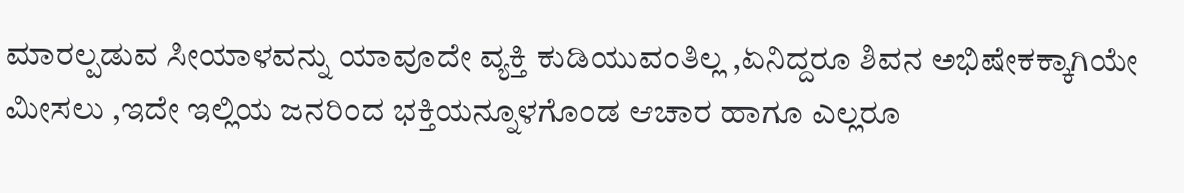ಮಾರಲ್ಪಡುವ ಸೀಯಾಳವನ್ನು ಯಾವೂದೇ ವ್ಯಕ್ತಿ ಕುಡಿಯುವಂತಿಲ್ಲ ,ಏನಿದ್ದರೂ ಶಿವನ ಅಭಿಷೇಕಕ್ಕಾಗಿಯೇ ಮೀಸಲು ,ಇದೇ ಇಲ್ಲಿಯ ಜನರಿಂದ ಭಕ್ತಿಯನ್ನೂಳಗೊಂಡ ಆಚಾರ ಹಾಗೂ ಎಲ್ಲರೂ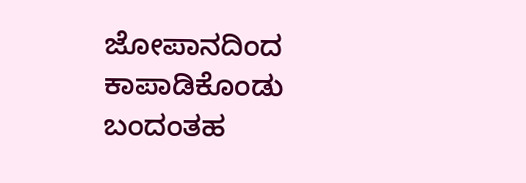ಜೋಪಾನದಿಂದ ಕಾಪಾಡಿಕೊಂಡು ಬಂದಂತಹ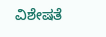ವಿಶೇಷತೆ